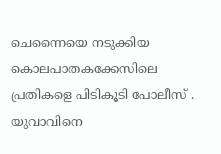ചെന്നൈയെ നടുക്കിയ കൊലപാതകക്കേസിലെ പ്രതികളെ പിടികൂടി പോലീസ് . യുവാവിനെ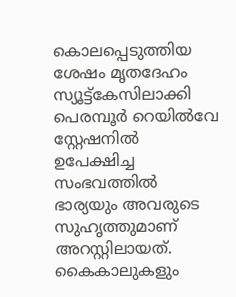കൊലപ്പെടുത്തിയ ശേഷം മൃതദേഹം സ്യൂട്ട്കേസിലാക്കി പെരമ്പൂർ റെയിൽവേ സ്റ്റേഷനിൽ ഉപേക്ഷിച്ച സംഭവത്തിൽ ഭാര്യയും അവരുടെ സുഹൃത്തുമാണ് അറസ്റ്റിലായത്. കൈകാലുകളും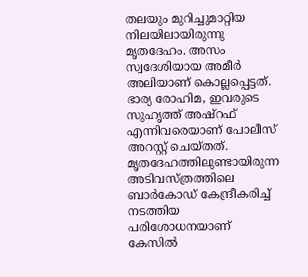തലയും മുറിച്ചുമാറ്റിയ നിലയിലായിരുന്നു മൃതദേഹം. അസം സ്വദേശിയായ അമീർ അലിയാണ് കൊല്ലപ്പെട്ടത്. ഭാര്യ രോഹിമ, ഇവരുടെ സുഹൃത്ത് അഷ്റഫ് എന്നിവരെയാണ് പോലീസ് അറസ്റ്റ് ചെയ്തത്. മൃതദേഹത്തിലുണ്ടായിരുന്ന അടിവസ്ത്രത്തിലെ ബാർകോഡ് കേന്ദ്രീകരിച്ച് നടത്തിയ പരിശോധനയാണ് കേസിൽ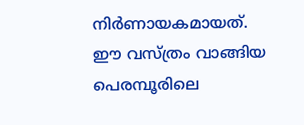നിർണായകമായത്. ഈ വസ്ത്രം വാങ്ങിയ പെരമ്പൂരിലെ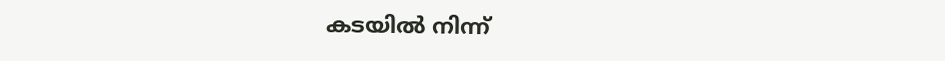കടയിൽ നിന്ന്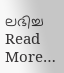ലഭിച്ച Read More…